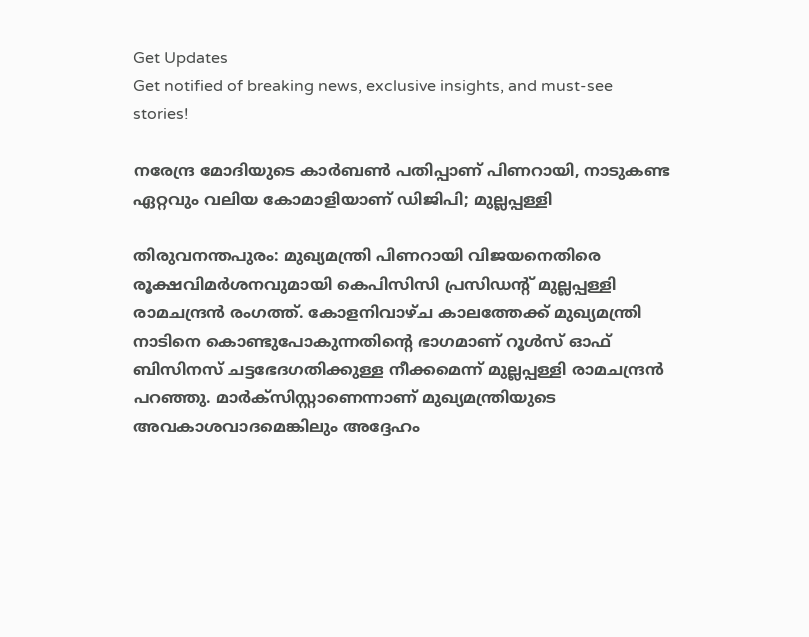Get Updates
Get notified of breaking news, exclusive insights, and must-see stories!

നരേന്ദ്ര മോദിയുടെ കാര്‍ബണ്‍ പതിപ്പാണ് പിണറായി, നാടുകണ്ട ഏറ്റവും വലിയ കോമാളിയാണ് ഡിജിപി; മുല്ലപ്പള്ളി

തിരുവനന്തപുരം: മുഖ്യമന്ത്രി പിണറായി വിജയനെതിരെ രൂക്ഷവിമര്‍ശനവുമായി കെപിസിസി പ്രസിഡന്റ് മുല്ലപ്പള്ളി രാമചന്ദ്രന്‍ രംഗത്ത്. കോളനിവാഴ്ച കാലത്തേക്ക് മുഖ്യമന്ത്രി നാടിനെ കൊണ്ടുപോകുന്നതിന്റെ ഭാഗമാണ് റൂള്‍സ് ഓഫ് ബിസിനസ് ചട്ടഭേദഗതിക്കുള്ള നീക്കമെന്ന് മുല്ലപ്പള്ളി രാമചന്ദ്രന്‍ പറഞ്ഞു. മാര്‍ക്സിസ്റ്റാണെന്നാണ് മുഖ്യമന്ത്രിയുടെ അവകാശവാദമെങ്കിലും അദ്ദേഹം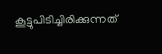കൂട്ടുപിടിച്ചിരിക്കുന്നത്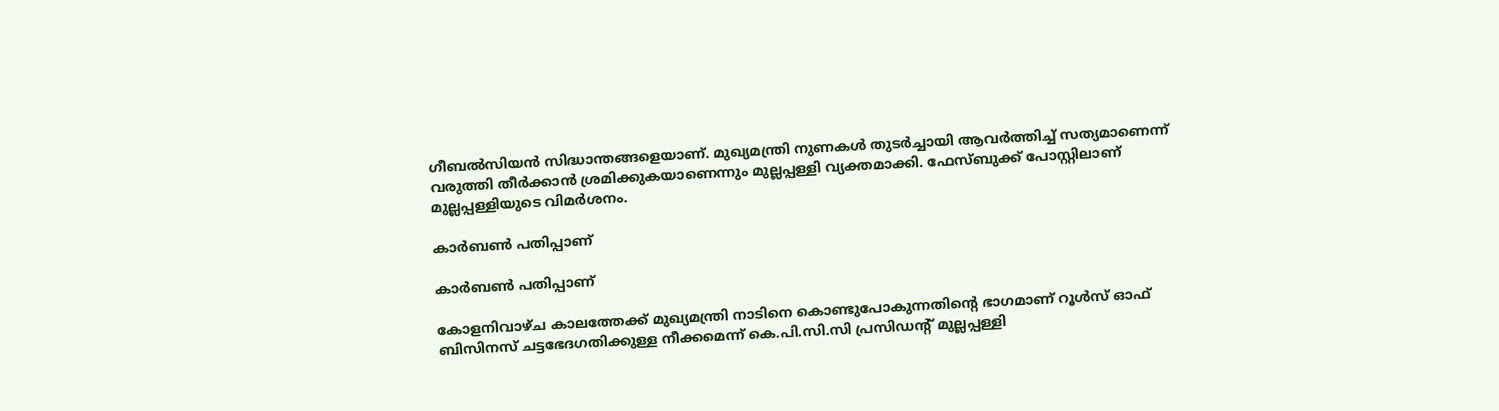ഗീബല്‍സിയന്‍ സിദ്ധാന്തങ്ങളെയാണ്. മുഖ്യമന്ത്രി നുണകള്‍ തുടര്‍ച്ചായി ആവര്‍ത്തിച്ച് സത്യമാണെന്ന് വരുത്തി തീര്‍ക്കാന്‍ ശ്രമിക്കുകയാണെന്നും മുല്ലപ്പള്ളി വ്യക്തമാക്കി. ഫേസ്ബുക്ക് പോസ്റ്റിലാണ് മുല്ലപ്പള്ളിയുടെ വിമര്‍ശനം.

കാര്‍ബണ്‍ പതിപ്പാണ്

കാര്‍ബണ്‍ പതിപ്പാണ്

കോളനിവാഴ്ച കാലത്തേക്ക് മുഖ്യമന്ത്രി നാടിനെ കൊണ്ടുപോകുന്നതിന്റെ ഭാഗമാണ് റൂള്‍സ് ഓഫ് ബിസിനസ് ചട്ടഭേദഗതിക്കുള്ള നീക്കമെന്ന് കെ.പി.സി.സി പ്രസിഡന്റ് മുല്ലപ്പള്ളി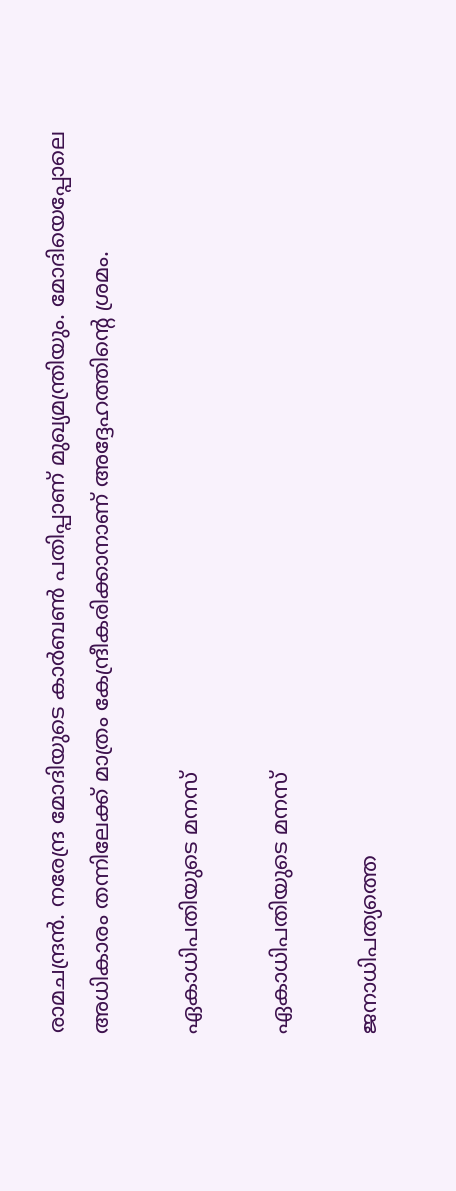രാമചന്ദ്രന്‍. നരേന്ദ്ര മോദിയുടെ കാര്‍ബണ്‍ പതിപ്പാണ് മുഖ്യമന്ത്രിയും. മോദിയെപ്പോലെ അധികാരം തന്നിലേക്ക് മാത്രം കേന്ദ്രീകരിക്കാനാണ് അദ്ദേഹത്തിന്റെ ശ്രമം.

ഏകാധിപതിയുടെ മനസ്

ഏകാധിപതിയുടെ മനസ്

ജനാധിപത്യത്തെ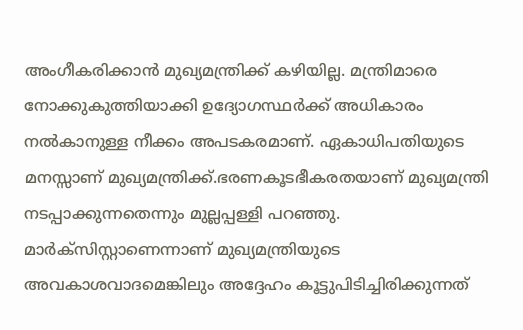അംഗീകരിക്കാന്‍ മുഖ്യമന്ത്രിക്ക് കഴിയില്ല. മന്ത്രിമാരെ നോക്കുകുത്തിയാക്കി ഉദ്യോഗസ്ഥര്‍ക്ക് അധികാരം നല്‍കാനുള്ള നീക്കം അപടകരമാണ്. ഏകാധിപതിയുടെ മനസ്സാണ് മുഖ്യമന്ത്രിക്ക്.ഭരണകൂടഭീകരതയാണ് മുഖ്യമന്ത്രി നടപ്പാക്കുന്നതെന്നും മുല്ലപ്പള്ളി പറഞ്ഞു. മാര്‍ക്സിസ്റ്റാണെന്നാണ് മുഖ്യമന്ത്രിയുടെ അവകാശവാദമെങ്കിലും അദ്ദേഹം കൂട്ടുപിടിച്ചിരിക്കുന്നത്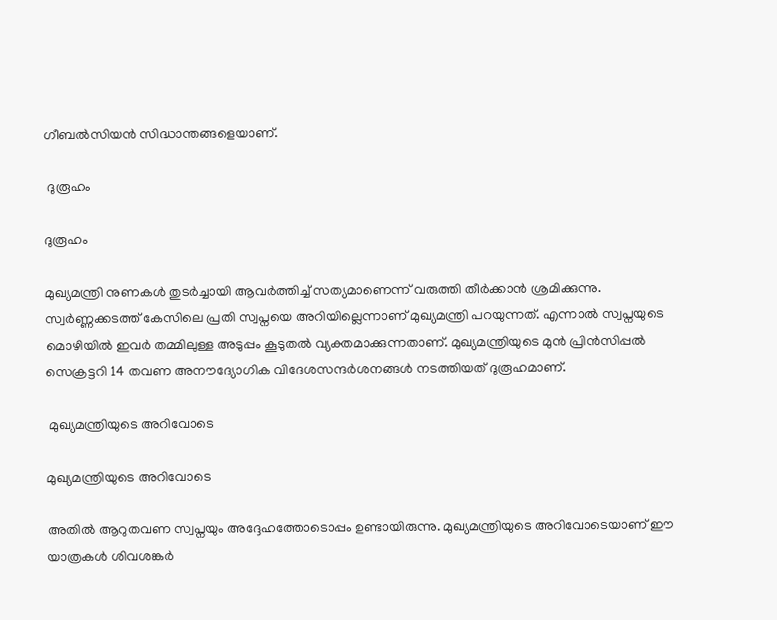ഗീബല്‍സിയന്‍ സിദ്ധാന്തങ്ങളെയാണ്.

 ദുരൂഹം

ദുരൂഹം

മുഖ്യമന്ത്രി നുണകള്‍ തുടര്‍ച്ചായി ആവര്‍ത്തിച്ച് സത്യമാണെന്ന് വരുത്തി തീര്‍ക്കാന്‍ ശ്രമിക്കുന്നു. സ്വര്‍ണ്ണക്കടത്ത് കേസിലെ പ്രതി സ്വപ്നയെ അറിയില്ലെന്നാണ് മുഖ്യമന്ത്രി പറയുന്നത്. എന്നാല്‍ സ്വപ്നയുടെ മൊഴിയില്‍ ഇവര്‍ തമ്മിലുള്ള അടുപ്പം കൂടുതല്‍ വ്യക്തമാക്കുന്നതാണ്. മുഖ്യമന്ത്രിയുടെ മുന്‍ പ്രിന്‍സിപ്പല്‍ സെക്രട്ടറി 14 തവണ അനൗദ്യോഗിക വിദേശസന്ദര്‍ശനങ്ങള്‍ നടത്തിയത് ദുരൂഹമാണ്.

 മുഖ്യമന്ത്രിയുടെ അറിവോടെ

മുഖ്യമന്ത്രിയുടെ അറിവോടെ

അതില്‍ ആറുതവണ സ്വപ്നയും അദ്ദേഹത്തോടൊപ്പം ഉണ്ടായിരുന്നു. മുഖ്യമന്ത്രിയുടെ അറിവോടെയാണ് ഈ യാത്രകള്‍ ശിവശങ്കര്‍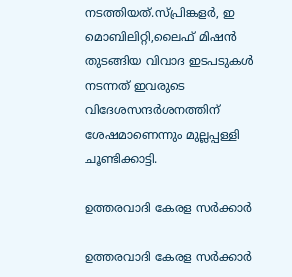നടത്തിയത്.സ്പ്രിങ്കളര്‍, ഇ മൊബിലിറ്റി,ലൈഫ് മിഷന്‍ തുടങ്ങിയ വിവാദ ഇടപടുകള്‍ നടന്നത് ഇവരുടെ വിദേശസന്ദര്‍ശനത്തിന് ശേഷമാണെന്നും മുല്ലപ്പള്ളി ചൂണ്ടിക്കാട്ടി.

ഉത്തരവാദി കേരള സര്‍ക്കാര്‍

ഉത്തരവാദി കേരള സര്‍ക്കാര്‍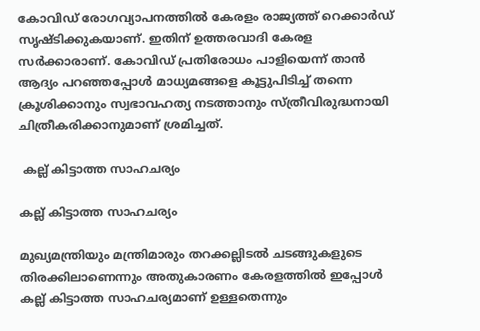കോവിഡ് രോഗവ്യാപനത്തില്‍ കേരളം രാജ്യത്ത് റെക്കാര്‍ഡ് സൃഷ്ടിക്കുകയാണ്. ഇതിന് ഉത്തരവാദി കേരള സര്‍ക്കാരാണ്. കോവിഡ് പ്രതിരോധം പാളിയെന്ന് താന്‍ ആദ്യം പറഞ്ഞപ്പോള്‍ മാധ്യമങ്ങളെ കൂട്ടുപിടിച്ച് തന്നെ ക്രൂശിക്കാനും സ്വഭാവഹത്യ നടത്താനും സ്ത്രീവിരുദ്ധനായി ചിത്രീകരിക്കാനുമാണ് ശ്രമിച്ചത്.

 കല്ല് കിട്ടാത്ത സാഹചര്യം

കല്ല് കിട്ടാത്ത സാഹചര്യം

മുഖ്യമന്ത്രിയും മന്ത്രിമാരും തറക്കല്ലിടല്‍ ചടങ്ങുകളുടെ തിരക്കിലാണെന്നും അതുകാരണം കേരളത്തില്‍ ഇപ്പോള്‍ കല്ല് കിട്ടാത്ത സാഹചര്യമാണ് ഉള്ളതെന്നും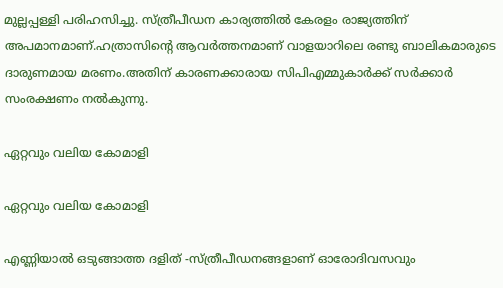മുല്ലപ്പള്ളി പരിഹസിച്ചു. സ്ത്രീപീഡന കാര്യത്തില്‍ കേരളം രാജ്യത്തിന് അപമാനമാണ്.ഹത്രാസിന്റെ ആവര്‍ത്തനമാണ് വാളയാറിലെ രണ്ടു ബാലികമാരുടെ ദാരുണമായ മരണം.അതിന് കാരണക്കാരായ സിപിഎമ്മുകാര്‍ക്ക് സര്‍ക്കാര്‍ സംരക്ഷണം നല്‍കുന്നു.

ഏറ്റവും വലിയ കോമാളി

ഏറ്റവും വലിയ കോമാളി

എണ്ണിയാല്‍ ഒടുങ്ങാത്ത ദളിത് -സ്ത്രീപീഡനങ്ങളാണ് ഓരോദിവസവും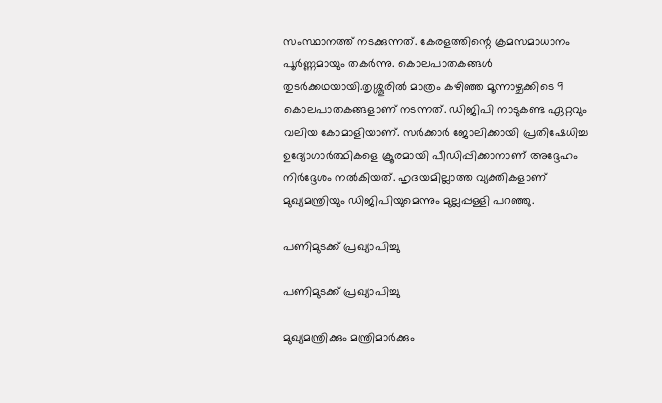സംസ്ഥാനത്ത് നടക്കുന്നത്. കേരളത്തിന്റെ ക്രമസമാധാനം പൂര്‍ണ്ണമായും തകര്‍ന്നു. കൊലപാതകങ്ങള്‍ തുടര്‍ക്കഥയായി.തൃശ്ശൂരില്‍ മാത്രം കഴിഞ്ഞ മൂന്നാഴ്ചക്കിടെ 9 കൊലപാതകങ്ങളാണ് നടന്നത്. ഡിജിപി നാടുകണ്ട ഏറ്റവും വലിയ കോമാളിയാണ്. സര്‍ക്കാര്‍ ജോലിക്കായി പ്രതിഷേധിച്ച ഉദ്യോഗാര്‍ത്ഥികളെ ക്രൂരമായി പീഡിപ്പിക്കാനാണ് അദ്ദേഹം നിര്‍ദ്ദേശം നല്‍കിയത്. ഹൃദയമില്ലാത്ത വ്യക്തികളാണ് മുഖ്യമന്ത്രിയും ഡിജിപിയുമെന്നും മുല്ലപ്പള്ളി പറഞ്ഞു.

പണിമുടക്ക് പ്രഖ്യാപിച്ചു

പണിമുടക്ക് പ്രഖ്യാപിച്ചു

മുഖ്യമന്ത്രിക്കും മന്ത്രിമാര്‍ക്കും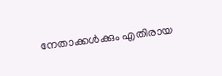നേതാക്കള്‍ക്കും എതിരായ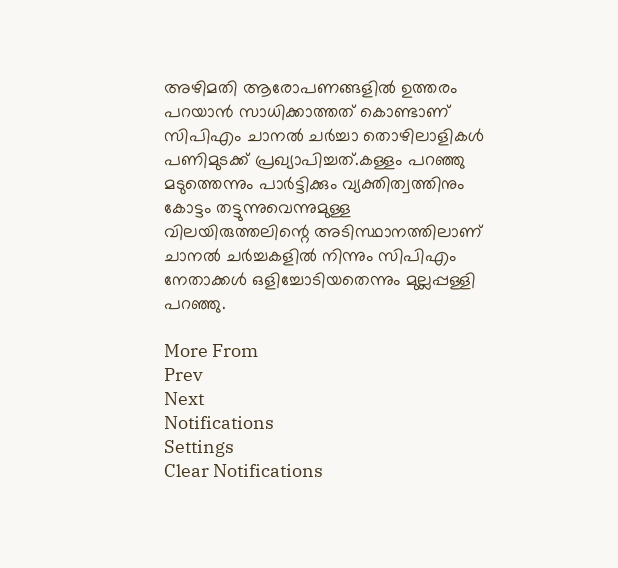അഴിമതി ആരോപണങ്ങളില്‍ ഉത്തരം പറയാന്‍ സാധിക്കാത്തത് കൊണ്ടാണ് സിപിഎം ചാനല്‍ ചര്‍ച്ചാ തൊഴിലാളികള്‍ പണിമുടക്ക് പ്രഖ്യാപിച്ചത്.കള്ളം പറഞ്ഞു മടുത്തെന്നും പാര്‍ട്ടിക്കും വ്യക്തിത്വത്തിനും കോട്ടം തട്ടുന്നുവെന്നുമുള്ള വിലയിരുത്തലിന്റെ അടിസ്ഥാനത്തിലാണ് ചാനല്‍ ചര്‍ച്ചകളില്‍ നിന്നും സിപിഎം നേതാക്കള്‍ ഒളിച്ചോടിയതെന്നും മുല്ലപ്പള്ളി പറഞ്ഞു.

More From
Prev
Next
Notifications
Settings
Clear Notifications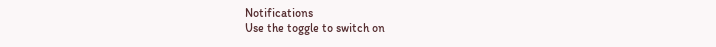Notifications
Use the toggle to switch on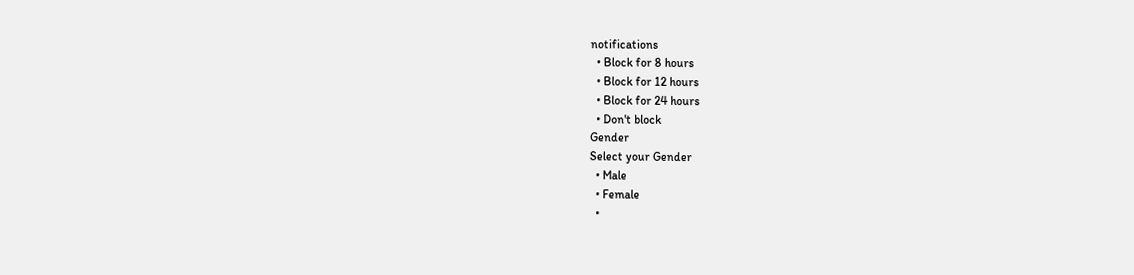notifications
  • Block for 8 hours
  • Block for 12 hours
  • Block for 24 hours
  • Don't block
Gender
Select your Gender
  • Male
  • Female
  •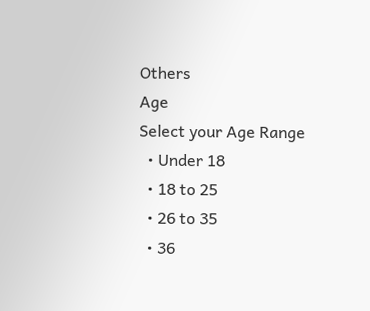Others
Age
Select your Age Range
  • Under 18
  • 18 to 25
  • 26 to 35
  • 36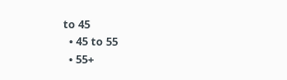to 45
  • 45 to 55
  • 55+